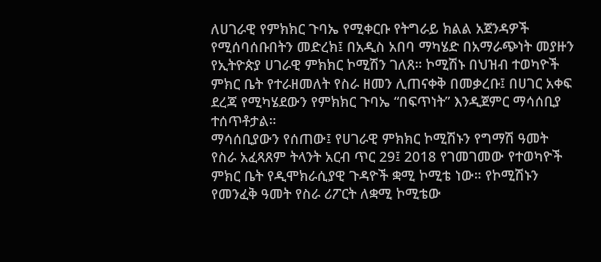ለሀገራዊ የምክክር ጉባኤ የሚቀርቡ የትግራይ ክልል አጀንዳዎች የሚሰባሰቡበትን መድረክ፤ በአዲስ አበባ ማካሄድ በአማራጭነት መያዙን የኢትዮጵያ ሀገራዊ ምክክር ኮሚሽን ገለጸ። ኮሚሽኑ በህዝብ ተወካዮች ምክር ቤት የተራዘመለት የስራ ዘመን ሊጠናቀቅ በመቃረቡ፤ በሀገር አቀፍ ደረጃ የሚካሄደውን የምክክር ጉባኤ “በፍጥነት” እንዲጀምር ማሳሰቢያ ተሰጥቶታል።
ማሳሰቢያውን የሰጠው፤ የሀገራዊ ምክክር ኮሚሽኑን የግማሽ ዓመት የስራ አፈጻጸም ትላንት አርብ ጥር 29፤ 2018 የገመገመው የተወካዮች ምክር ቤት የዲሞክራሲያዊ ጉዳዮች ቋሚ ኮሚቴ ነው። የኮሚሽኑን የመንፈቅ ዓመት የስራ ሪፖርት ለቋሚ ኮሚቴው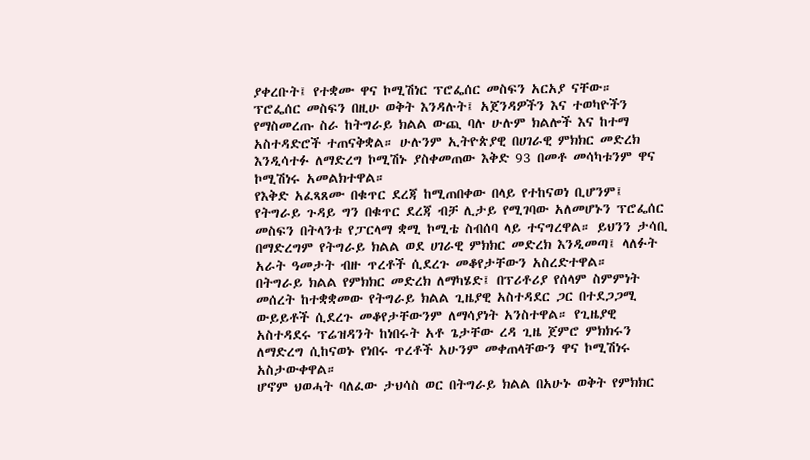ያቀረቡት፤ የተቋሙ ዋና ኮሚሽነር ፕሮፌሰር መስፍን አርአያ ናቸው።
ፕሮፌሰር መስፍን በዚሁ ወቅት እንዳሉት፤ አጀንዳዎችን እና ተወካዮችን የማስመረጡ ስራ ከትግራይ ክልል ውጪ ባሉ ሁሉም ክልሎች እና ከተማ አስተዳድሮች ተጠናቅቋል። ሁሉንም ኢትዮጵያዊ በሀገራዊ ምክክር መድረክ እንዲሳተፉ ለማድረግ ኮሚሽኑ ያስቀመጠው እቅድ 93 በመቶ መሳካቱንም ዋና ኮሚሽነሩ አመልክተዋል።
የእቅድ አፈጻጸሙ በቁጥር ደረጃ ከሚጠበቀው በላይ የተከናወነ ቢሆንም፤ የትግራይ ጉዳይ ግን በቁጥር ደረጃ ብቻ ሊታይ የሚገባው አለመሆኑን ፕሮፌሰር መስፍን በትላንቱ የፓርላማ ቋሚ ኮሚቴ ስብሰባ ላይ ተናግረዋል። ይህንን ታሳቢ በማድረግም የትግራይ ክልል ወደ ሀገራዊ ምክክር መድረክ እንዲመጣ፤ ላለፉት አራት ዓመታት ብዙ ጥረቶች ሲደረጉ መቆየታቸውን አስረድተዋል።
በትግራይ ክልል የምክክር መድረክ ለማካሄድ፤ በፕሪቶሪያ የሰላም ስምምነት መሰረት ከተቋቋመው የትግራይ ክልል ጊዜያዊ አስተዳደር ጋር በተደጋጋሚ ውይይቶች ሲደረጉ መቆየታቸውንም ለማሳያነት አንስተዋል። የጊዜያዊ አስተዳደሩ ፕሬዝዳንት ከነበሩት አቶ ጌታቸው ረዳ ጊዜ ጀምሮ ምክክሩን ለማድረግ ሲከናወኑ የነበሩ ጥረቶች አሁንም መቀጠላቸውን ዋና ኮሚሽነሩ አስታውቀዋል።
ሆኖም ህወሓት ባለፈው ታህሳስ ወር በትግራይ ክልል በአሁኑ ወቅት የምክክር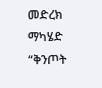መድረክ ማካሄድ “ቅንጦት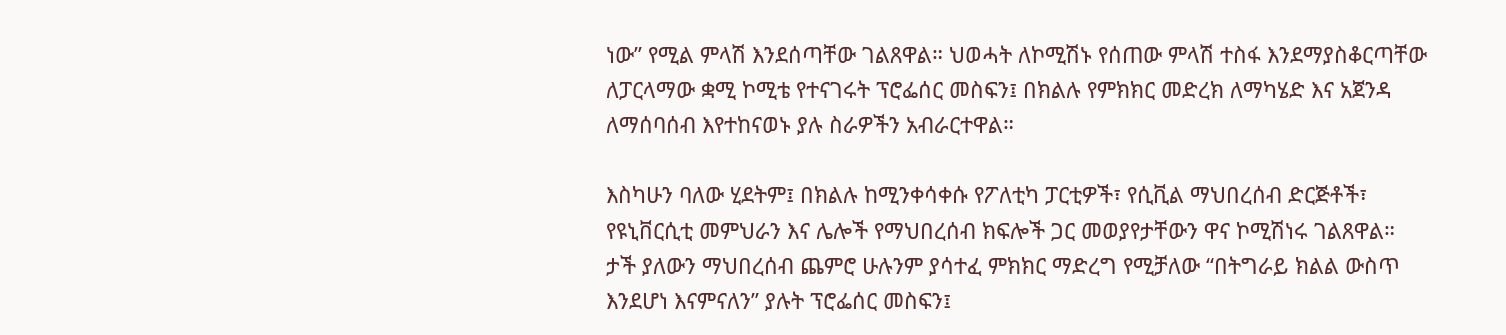ነው” የሚል ምላሽ እንደሰጣቸው ገልጸዋል። ህወሓት ለኮሚሽኑ የሰጠው ምላሽ ተስፋ እንደማያስቆርጣቸው ለፓርላማው ቋሚ ኮሚቴ የተናገሩት ፕሮፌሰር መስፍን፤ በክልሉ የምክክር መድረክ ለማካሄድ እና አጀንዳ ለማሰባሰብ እየተከናወኑ ያሉ ስራዎችን አብራርተዋል።

እስካሁን ባለው ሂደትም፤ በክልሉ ከሚንቀሳቀሱ የፖለቲካ ፓርቲዎች፣ የሲቪል ማህበረሰብ ድርጅቶች፣ የዩኒቨርሲቲ መምህራን እና ሌሎች የማህበረሰብ ክፍሎች ጋር መወያየታቸውን ዋና ኮሚሽነሩ ገልጸዋል። ታች ያለውን ማህበረሰብ ጨምሮ ሁሉንም ያሳተፈ ምክክር ማድረግ የሚቻለው “በትግራይ ክልል ውስጥ እንደሆነ እናምናለን” ያሉት ፕሮፌሰር መስፍን፤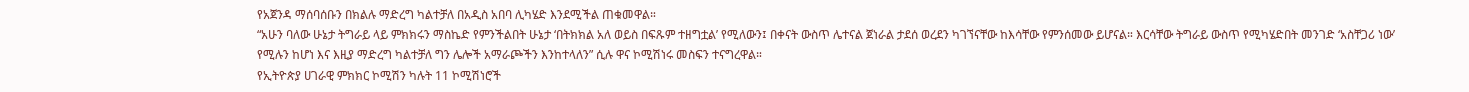የአጀንዳ ማሰባሰቡን በክልሉ ማድረግ ካልተቻለ በአዲስ አበባ ሊካሄድ እንደሚችል ጠቁመዋል።
“አሁን ባለው ሁኔታ ትግራይ ላይ ምክክሩን ማስኬድ የምንችልበት ሁኔታ ‘በትክክል አለ ወይስ በፍጹም ተዘግቷል’ የሚለውን፤ በቀናት ውስጥ ሌተናል ጀነራል ታደሰ ወረደን ካገኘናቸው ከእሳቸው የምንሰመው ይሆናል። እርሳቸው ትግራይ ውስጥ የሚካሄድበት መንገድ ‘አስቸጋሪ ነው’ የሚሉን ከሆነ እና እዚያ ማድረግ ካልተቻለ ግን ሌሎች አማራጮችን እንከተላለን” ሲሉ ዋና ኮሚሽነሩ መስፍን ተናግረዋል።
የኢትዮጵያ ሀገራዊ ምክክር ኮሚሽን ካሉት 11 ኮሚሽነሮች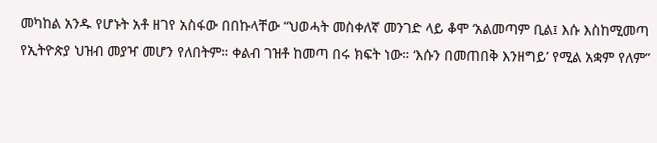መካከል አንዱ የሆኑት አቶ ዘገየ አስፋው በበኩላቸው “ህወሓት መስቀለኛ መንገድ ላይ ቆሞ ‘አልመጣም ቢል፤ እሱ እስከሚመጣ የኢትዮጵያ ህዝብ መያዣ መሆን የለበትም። ቀልብ ገዝቶ ከመጣ በሩ ክፍት ነው። ‘እሱን በመጠበቅ እንዘግይ’ የሚል አቋም የለም”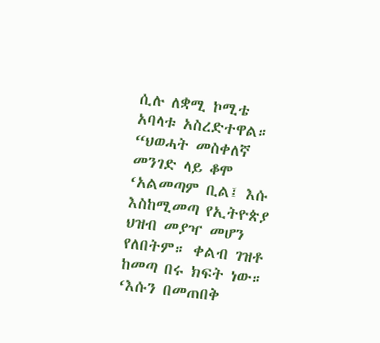ሲሉ ለቋሚ ኮሚቴ አባላቱ አስረድተዋል።
“ህወሓት መስቀለኛ መንገድ ላይ ቆሞ ‘አልመጣም ቢል፤ እሱ እስከሚመጣ የኢትዮጵያ ህዝብ መያዣ መሆን የለበትም። ቀልብ ገዝቶ ከመጣ በሩ ክፍት ነው። ‘እሱን በመጠበቅ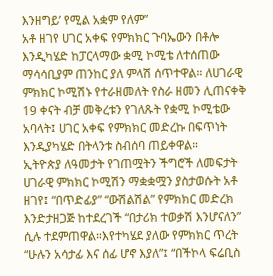እንዘግይ’ የሚል አቋም የለም”
አቶ ዘገየ ሀገር አቀፍ የምክክር ጉባኤውን በቶሎ እንዲካሄድ ከፓርላማው ቋሚ ኮሚቴ ለተሰጠው ማሳሳቢያም ጠንከር ያለ ምላሽ ሰጥተዋል። ለሀገራዊ ምክክር ኮሚሽኑ የተራዘመለት የስራ ዘመን ሊጠናቀቅ 19 ቀናት ብቻ መቅረቱን የገለጹት የቋሚ ኮሚቴው አባላት፤ ሀገር አቀፍ የምክክር መድረኩ በፍጥነት እንዲያካሄድ በትላንቱ ስብሰባ ጠይቀዋል።
ኢትዮጵያ ለዓመታት የገጠሟትን ችግሮች ለመፍታት ሀገራዊ ምክክር ኮሚሽን ማቋቋሟን ያስታወሱት አቶ ዘገየ፤ “በጥድፊያ” “ውሽልሽል” የምክክር መድረክ እንድታዘጋጅ ከተደረገች “በታሪክ ተወቃሽ እንሆናለን” ሲሉ ተደምጠዋል።እየተካሄደ ያለው የምክክር ጥረት “ሁሉን አሳታፊ እና ሰፊ ሆኖ እያለ”፤ “በችኮላ ፍሬቢስ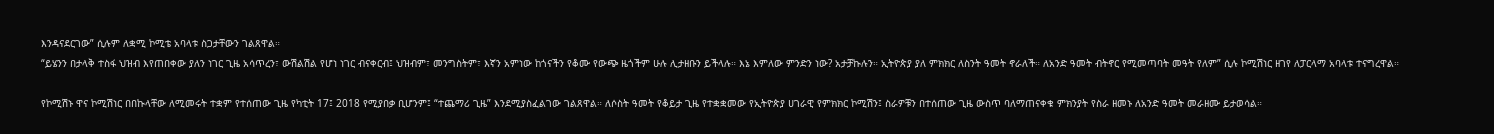እንዳናደርገው” ሲሉም ለቋሚ ኮሚቴ አባላቱ ስጋታቸውን ገልጸዋል።
“ይሄንን በታላቅ ተስፋ ህዝብ እየጠበቀው ያለን ነገር ጊዜ አሳጥረን፣ ውሽልሽል የሆነ ነገር ብናቀርብ፤ ህዝብም፣ መንግስትም፣ እኛን አምነው ከጎናችን የቆሙ የውጭ ዜጎችም ሁሉ ሊታዘቡን ይችላሉ። እኔ እምለው ምንድን ነው? አታቻኩሉን። ኢትዮጵያ ያለ ምክክር ለስንት ዓመት ኖራለች። ለአንድ ዓመት ብትኖር የሚመጣባት መዓት የለም” ሲሉ ኮሚሽነር ዘገየ ለፓርላማ አባላቱ ተናግረዋል።

የኮሚሽኑ ዋና ኮሚሽነር በበኩላቸው ለሚመሩት ተቋም የተሰጠው ጊዜ የካቲት 17፤ 2018 የሚያበቃ ቢሆንም፤ “ተጨማሪ ጊዜ” እንደሚያስፈልገው ገልጸዋል። ለሶስት ዓመት የቆይታ ጊዜ የተቋቋመው የኢትዮጵያ ሀገራዊ የምክክር ኮሚሽን፤ ስራዎቹን በተሰጠው ጊዜ ውስጥ ባለማጠናቀቁ ምክንያት የስራ ዘመኑ ለአንድ ዓመት መራዘሙ ይታወሳል።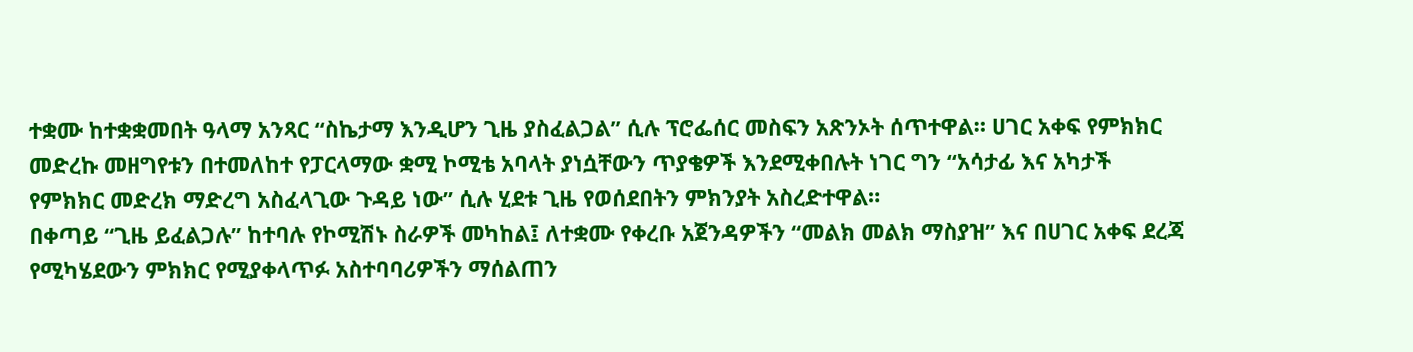ተቋሙ ከተቋቋመበት ዓላማ አንጻር “ስኬታማ እንዲሆን ጊዜ ያስፈልጋል” ሲሉ ፕሮፌሰር መስፍን አጽንኦት ሰጥተዋል። ሀገር አቀፍ የምክክር መድረኩ መዘግየቱን በተመለከተ የፓርላማው ቋሚ ኮሚቴ አባላት ያነሷቸውን ጥያቄዎች እንደሚቀበሉት ነገር ግን “አሳታፊ እና አካታች የምክክር መድረክ ማድረግ አስፈላጊው ጉዳይ ነው” ሲሉ ሂደቱ ጊዜ የወሰደበትን ምክንያት አስረድተዋል።
በቀጣይ “ጊዜ ይፈልጋሉ” ከተባሉ የኮሚሽኑ ስራዎች መካከል፤ ለተቋሙ የቀረቡ አጀንዳዎችን “መልክ መልክ ማስያዝ” እና በሀገር አቀፍ ደረጃ የሚካሄደውን ምክክር የሚያቀላጥፉ አስተባባሪዎችን ማሰልጠን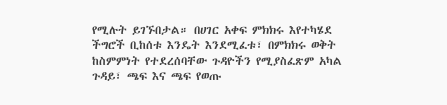የሚሉት ይገኙበታል። በሀገር አቀፍ ምክክሩ እየተካሄደ ችግሮች ቢከሰቱ እንዴት እንደሚፈቱ፣ በምክክሩ ወቅት ከስምምነት የተደረሰባቸው ጉዳዮችን የሚያስፈጽም አካል ጉዳይ፣ ጫፍ እና ጫፍ የወጡ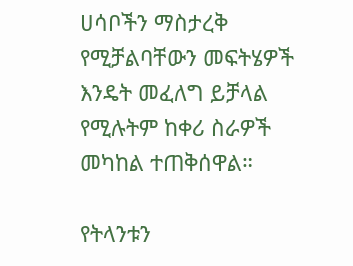ሀሳቦችን ማስታረቅ የሚቻልባቸውን መፍትሄዎች እንዴት መፈለግ ይቻላል የሚሉትም ከቀሪ ስራዎች መካከል ተጠቅሰዋል።

የትላንቱን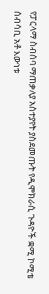የፓርላማ ስብሰባ ማጠቃለያ አስተያየት ያስደመጡት የዲሞክራሲ ጉዳዮች ቋሚ ኮሚቴ ሰብሳቢ አቶ እውነቱ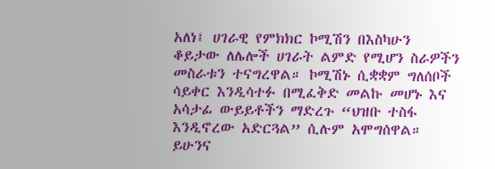አለነ፤ ሀገራዊ የምክክር ኮሚሽን በእስካሁን ቆይታው ለሌሎች ሀገራት ልምድ የሚሆን ስራዎችን መስራቱን ተናግረዋል። ኮሚሽኑ ሲቋቋም ግለሰቦች ሳይቀር እንዲሳተፉ በሚፈቅድ መልኩ መሆኑ እና አሳታፊ ውይይቶችን ማድረጉ “ህዝቡ ተስፋ እንዲኖረው አድርጓል” ሲሉም አሞግሰዋል።
ይሁንና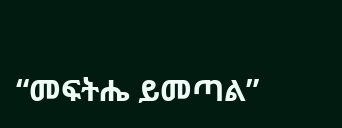“መፍትሔ ይመጣል”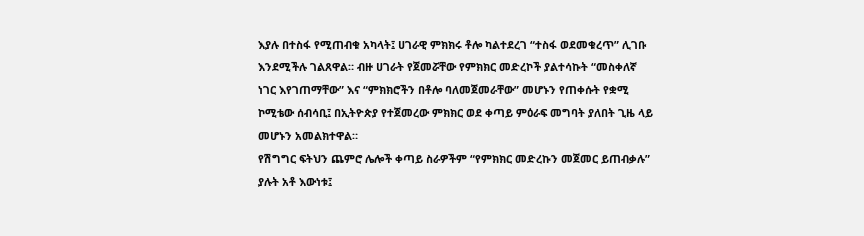እያሉ በተስፋ የሚጠብቁ አካላት፤ ሀገራዊ ምክክሩ ቶሎ ካልተደረገ “ተስፋ ወደመቁረጥ” ሊገቡ እንደሚችሉ ገልጸዋል። ብዙ ሀገራት የጀመሯቸው የምክክር መድረኮች ያልተሳኩት “መስቀለኛ ነገር እየገጠማቸው” እና “ምክክሮችን በቶሎ ባለመጀመራቸው” መሆኑን የጠቀሱት የቋሚ ኮሚቴው ሰብሳቢ፤ በኢትዮጵያ የተጀመረው ምክክር ወደ ቀጣይ ምዕራፍ መግባት ያለበት ጊዜ ላይ መሆኑን አመልክተዋል።
የሽግግር ፍትህን ጨምሮ ሌሎች ቀጣይ ስራዎችም “የምክክር መድረኩን መጀመር ይጠብቃሉ” ያሉት አቶ እውነቱ፤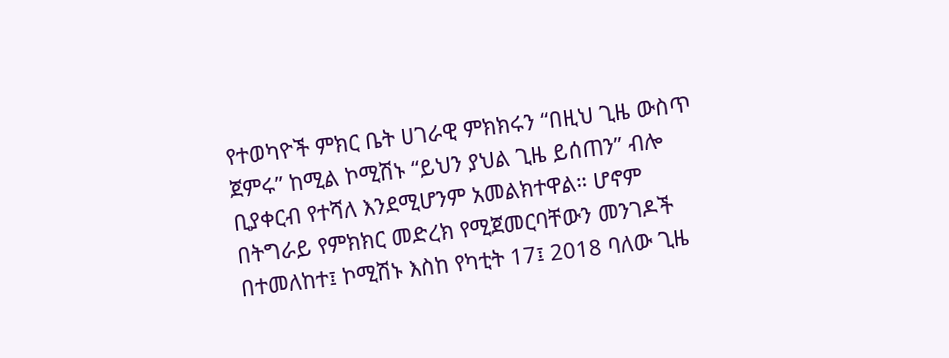የተወካዮች ምክር ቤት ሀገራዊ ምክክሩን “በዚህ ጊዜ ውስጥ ጀምሩ” ከሚል ኮሚሽኑ “ይህን ያህል ጊዜ ይሰጠን” ብሎ ቢያቀርብ የተሻለ እንደሚሆንም አመልክተዋል። ሆኖም በትግራይ የምክክር መድረክ የሚጀመርባቸውን መንገዶች በተመለከተ፤ ኮሚሽኑ እስከ የካቲት 17፤ 2018 ባለው ጊዜ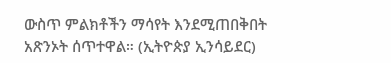ውስጥ ምልክቶችን ማሳየት እንደሚጠበቅበት አጽንኦት ሰጥተዋል። (ኢትዮጵያ ኢንሳይደር)